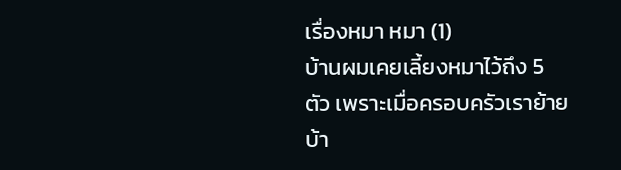เรื่องหมา หมา (1)
บ้านผมเคยเลี้ยงหมาไว้ถึง 5 ตัว เพราะเมื่อครอบครัวเราย้ายบ้า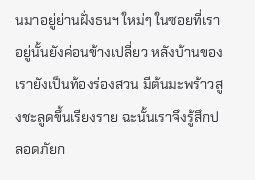นมาอยู่ย่านฝั่งธนฯ ใหม่ๆ ในซอยที่เราอยู่นั้นยังค่อนข้างเปลี่ยว หลังบ้านของเรายังเป็นท้องร่องสวน มีต้นมะพร้าวสูงชะลูดขึ้นเรียงราย ฉะนั้นเราจึงรู้สึกปลอดภัยก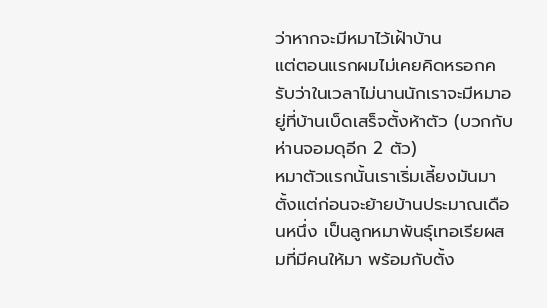ว่าหากจะมีหมาไว้เฝ้าบ้าน
แต่ตอนแรกผมไม่เคยคิดหรอกครับว่าในเวลาไม่นานนักเราจะมีหมาอยู่ที่บ้านเบ็ดเสร็จตั้งห้าตัว (บวกกับห่านจอมดุอีก 2 ตัว)
หมาตัวแรกนั้นเราเริ่มเลี้ยงมันมาตั้งแต่ก่อนจะย้ายบ้านประมาณเดือนหนึ่ง เป็นลูกหมาพันธุ์เทอเรียผสมที่มีคนให้มา พร้อมกับตั้ง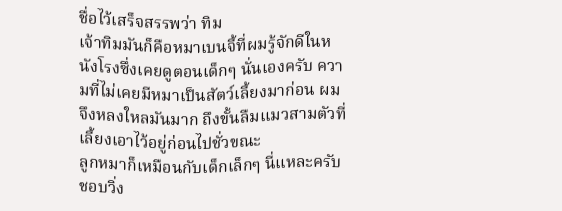ชื่อไว้เสร็จสรรพว่า ทิม
เจ้าทิมมันก็คือหมาเบนจี้ที่ผมรู้จักดีในหนังโรงซึ่งเคยดูตอนเด็กๆ นั่นเองครับ ความที่ไม่เคยมีหมาเป็นสัตว์เลี้ยงมาก่อน ผมจึงหลงใหลมันมาก ถึงขั้นลืมแมวสามตัวที่เลี้ยงเอาไว้อยู่ก่อนไปชั่วขณะ
ลูกหมาก็เหมือนกับเด็กเล็กๆ นี่แหละครับ ชอบวิ่ง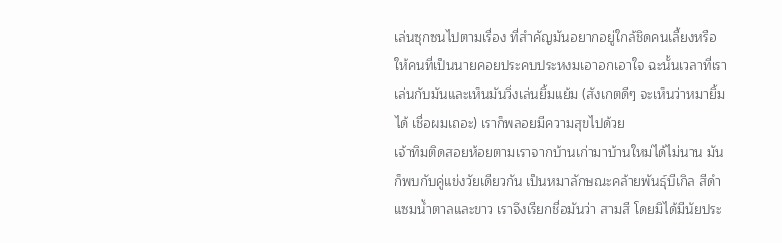เล่นซุกซนไปตามเรื่อง ที่สำคัญมันอยากอยู่ใกล้ชิดคนเลี้ยงหรือให้คนที่เป็นนายคอยประคบประหงมเอาอกเอาใจ ฉะนั้นเวลาที่เราเล่นกับมันและเห็นมันวิ่งเล่นยิ้มแย้ม (สังเกตดีๆ จะเห็นว่าหมายิ้มได้ เชื่อผมเถอะ) เราก็พลอยมีความสุขไปด้วย
เจ้าทิมติดสอยห้อยตามเราจากบ้านเก่ามาบ้านใหม่ได้ไม่นาน มันก็พบกับคู่แข่งวัยเดียวกัน เป็นหมาลักษณะคล้ายพันธุ์บีเกิล สีดำแซมน้ำตาลและขาว เราจึงเรียกชื่อมันว่า สามสี โดยมิได้มีนัยประ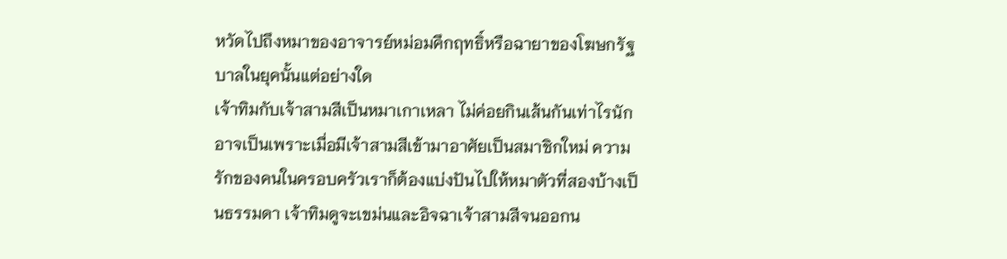หวัดไปถึงหมาของอาจารย์หม่อมคึกฤทธิ์หรือฉายาของโฆษกรัฐบาลในยุคนั้นแต่อย่างใด
เจ้าทิมกับเจ้าสามสีเป็นหมาเกาเหลา ไม่ค่อยกินเส้นกันเท่าไรนัก อาจเป็นเพราะเมื่อมีเจ้าสามสีเข้ามาอาศัยเป็นสมาชิกใหม่ ความรักของคนในครอบครัวเราก็ต้องแบ่งปันไปให้หมาตัวที่สองบ้างเป็นธรรมดา เจ้าทิมดูจะเขม่นและอิจฉาเจ้าสามสีจนออกน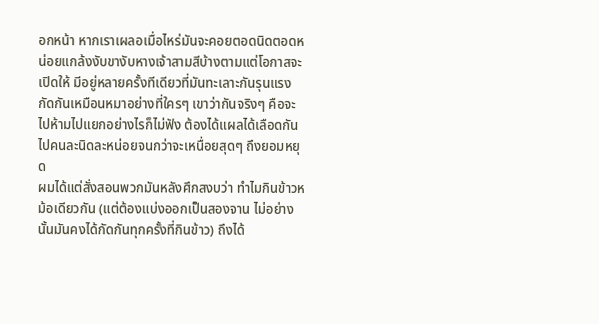อกหน้า หากเราเผลอเมื่อไหร่มันจะคอยตอดนิดตอดหน่อยแกล้งงับขางับหางเจ้าสามสีบ้างตามแต่โอกาสจะเปิดให้ มีอยู่หลายครั้งทีเดียวที่มันทะเลาะกันรุนแรง กัดกันเหมือนหมาอย่างที่ใครๆ เขาว่ากันจริงๆ คือจะไปห้ามไปแยกอย่างไรก็ไม่ฟัง ต้องได้แผลได้เลือดกันไปคนละนิดละหน่อยจนกว่าจะเหนื่อยสุดๆ ถึงยอมหยุด
ผมได้แต่สั่งสอนพวกมันหลังศึกสงบว่า ทำไมกินข้าวหม้อเดียวกัน (แต่ต้องแบ่งออกเป็นสองจาน ไม่อย่างนั้นมันคงได้กัดกันทุกครั้งที่กินข้าว) ถึงได้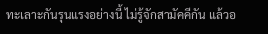ทะเลาะกันรุนแรงอย่างนี้ ไม่รู้จักสามัคคีกัน แล้วอ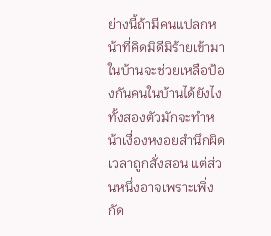ย่างนี้ถ้ามีคนแปลกหน้าที่คิดมิดีมิร้ายเข้ามาในบ้านจะช่วยเหลือป้องกันคนในบ้านได้ยังไง
ทั้งสองตัวมักจะทำหน้าเงื่องหงอยสำนึกผิดเวลาถูกสั่งสอน แต่ส่วนหนึ่งอาจเพราะเพิ่งกัด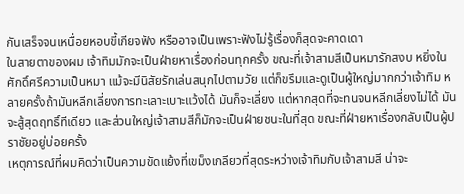กันเสร็จจนเหนื่อยหอบขี้เกียจฟัง หรืออาจเป็นเพราะฟังไม่รู้เรื่องก็สุดจะคาดเดา
ในสายตาของผม เจ้าทิมมักจะเป็นฝ่ายหาเรื่องก่อนทุกครั้ง ขณะที่เจ้าสามสีเป็นหมารักสงบ หยิ่งในศักดิ์ศรีความเป็นหมา แม้จะมีนิสัยรักเล่นสนุกไปตามวัย แต่ก็ขรึมและดูเป็นผู้ใหญ่มากกว่าเจ้าทิม หลายครั้งถ้ามันหลีกเลี่ยงการทะเลาะเบาะแว้งได้ มันก็จะเลี่ยง แต่หากสุดที่จะทนจนหลีกเลี่ยงไม่ได้ มันจะสู้สุดฤทธิ์ทีเดียว และส่วนใหญ่เจ้าสามสีก็มักจะเป็นฝ่ายชนะในที่สุด ขณะที่ฝ่ายหาเรื่องกลับเป็นผู้ปราชัยอยู่บ่อยครั้ง
เหตุการณ์ที่ผมคิดว่าเป็นความขัดแย้งที่เขม็งเกลียวที่สุดระหว่างเจ้าทิมกับเจ้าสามสี น่าจะ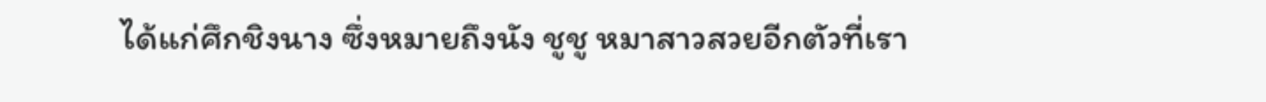ได้แก่ศึกชิงนาง ซึ่งหมายถึงนัง ชูชู หมาสาวสวยอีกตัวที่เรา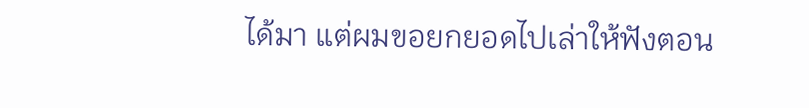ได้มา แต่ผมขอยกยอดไปเล่าให้ฟังตอน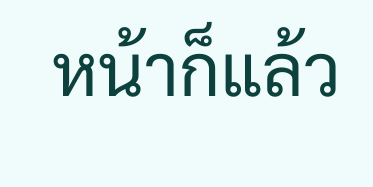หน้าก็แล้ว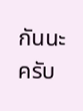กันนะครับ